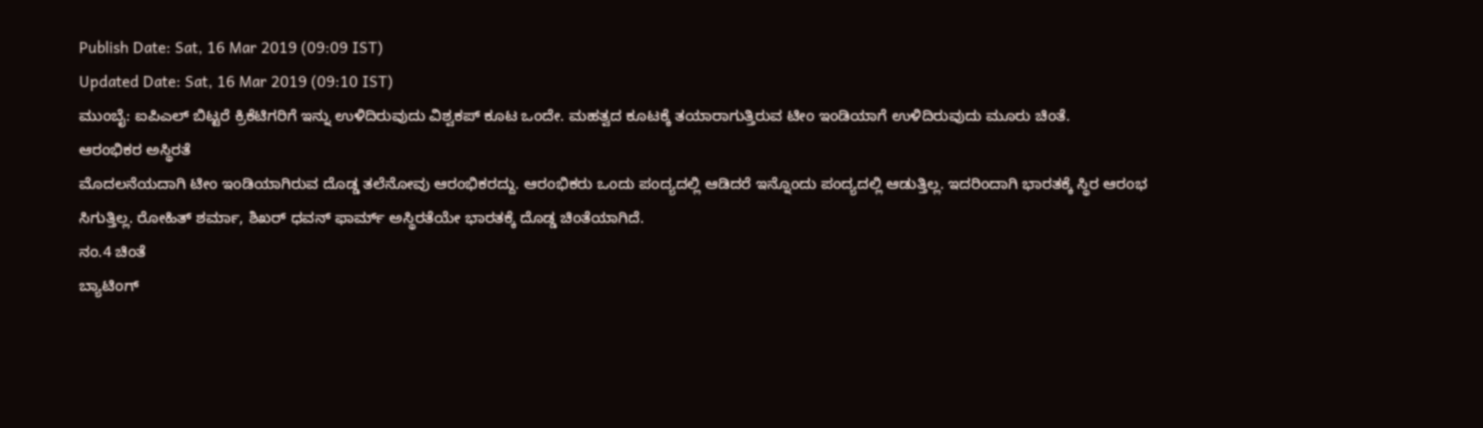Publish Date: Sat, 16 Mar 2019 (09:09 IST)
Updated Date: Sat, 16 Mar 2019 (09:10 IST)
ಮುಂಬೈ: ಐಪಿಎಲ್ ಬಿಟ್ಟರೆ ಕ್ರಿಕೆಟಿಗರಿಗೆ ಇನ್ನು ಉಳಿದಿರುವುದು ವಿಶ್ವಕಪ್ ಕೂಟ ಒಂದೇ. ಮಹತ್ವದ ಕೂಟಕ್ಕೆ ತಯಾರಾಗುತ್ತಿರುವ ಟೀಂ ಇಂಡಿಯಾಗೆ ಉಳಿದಿರುವುದು ಮೂರು ಚಿಂತೆ.
ಆರಂಭಿಕರ ಅಸ್ಥಿರತೆ
ಮೊದಲನೆಯದಾಗಿ ಟೀಂ ಇಂಡಿಯಾಗಿರುವ ದೊಡ್ಡ ತಲೆನೋವು ಆರಂಭಿಕರದ್ದು. ಆರಂಭಿಕರು ಒಂದು ಪಂದ್ಯದಲ್ಲಿ ಆಡಿದರೆ ಇನ್ನೊಂದು ಪಂದ್ಯದಲ್ಲಿ ಆಡುತ್ತಿಲ್ಲ. ಇದರಿಂದಾಗಿ ಭಾರತಕ್ಕೆ ಸ್ಥಿರ ಆರಂಭ ಸಿಗುತ್ತಿಲ್ಲ. ರೋಹಿತ್ ಶರ್ಮಾ, ಶಿಖರ್ ಧವನ್ ಫಾರ್ಮ್ ಅಸ್ಥಿರತೆಯೇ ಭಾರತಕ್ಕೆ ದೊಡ್ಡ ಚಿಂತೆಯಾಗಿದೆ.
ನಂ.4 ಚಿಂತೆ
ಬ್ಯಾಟಿಂಗ್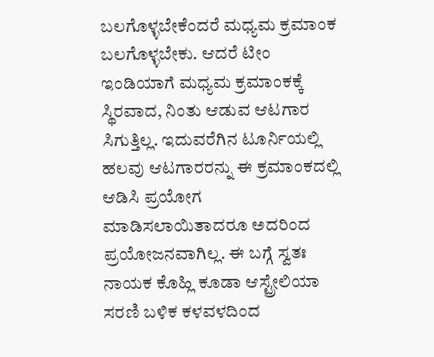ಬಲಗೊಳ್ಳಬೇಕೆಂದರೆ ಮಧ್ಯಮ ಕ್ರಮಾಂಕ ಬಲಗೊಳ್ಳಬೇಕು. ಆದರೆ ಟೀಂ ಇಂಡಿಯಾಗೆ ಮಧ್ಯಮ ಕ್ರಮಾಂಕಕ್ಕೆ ಸ್ಥಿರವಾದ, ನಿಂತು ಆಡುವ ಆಟಗಾರ ಸಿಗುತ್ತಿಲ್ಲ. ಇದುವರೆಗಿನ ಟೂರ್ನಿಯಲ್ಲಿ ಹಲವು ಆಟಗಾರರನ್ನು ಈ ಕ್ರಮಾಂಕದಲ್ಲಿ ಆಡಿಸಿ ಪ್ರಯೋಗ ಮಾಡಿಸಲಾಯಿತಾದರೂ ಅದರಿಂದ ಪ್ರಯೋಜನವಾಗಿಲ್ಲ. ಈ ಬಗ್ಗೆ ಸ್ವತಃ ನಾಯಕ ಕೊಹ್ಲಿ ಕೂಡಾ ಆಸ್ಟ್ರೇಲಿಯಾ ಸರಣಿ ಬಳಿಕ ಕಳವಳದಿಂದ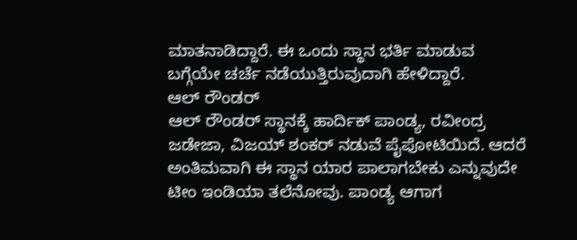ಮಾತನಾಡಿದ್ದಾರೆ. ಈ ಒಂದು ಸ್ಥಾನ ಭರ್ತಿ ಮಾಡುವ ಬಗ್ಗೆಯೇ ಚರ್ಚೆ ನಡೆಯುತ್ತಿರುವುದಾಗಿ ಹೇಳಿದ್ದಾರೆ.
ಆಲ್ ರೌಂಡರ್
ಆಲ್ ರೌಂಡರ್ ಸ್ಥಾನಕ್ಕೆ ಹಾರ್ದಿಕ್ ಪಾಂಡ್ಯ, ರವೀಂದ್ರ ಜಡೇಜಾ, ವಿಜಯ್ ಶಂಕರ್ ನಡುವೆ ಪೈಪೋಟಿಯಿದೆ. ಆದರೆ ಅಂತಿಮವಾಗಿ ಈ ಸ್ಥಾನ ಯಾರ ಪಾಲಾಗಬೇಕು ಎನ್ನುವುದೇ ಟೀಂ ಇಂಡಿಯಾ ತಲೆನೋವು. ಪಾಂಡ್ಯ ಆಗಾಗ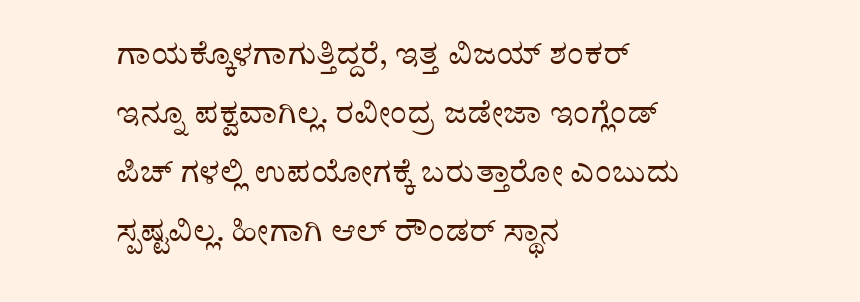ಗಾಯಕ್ಕೊಳಗಾಗುತ್ತಿದ್ದರೆ, ಇತ್ತ ವಿಜಯ್ ಶಂಕರ್ ಇನ್ನೂ ಪಕ್ವವಾಗಿಲ್ಲ. ರವೀಂದ್ರ ಜಡೇಜಾ ಇಂಗ್ಲೆಂಡ್ ಪಿಚ್ ಗಳಲ್ಲಿ ಉಪಯೋಗಕ್ಕೆ ಬರುತ್ತಾರೋ ಎಂಬುದು ಸ್ಪಷ್ಟವಿಲ್ಲ. ಹೀಗಾಗಿ ಆಲ್ ರೌಂಡರ್ ಸ್ಥಾನ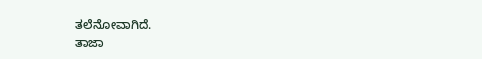ತಲೆನೋವಾಗಿದೆ.
ತಾಜಾ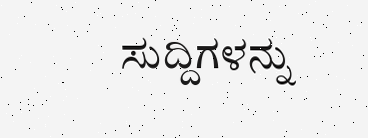ಸುದ್ದಿಗಳನ್ನು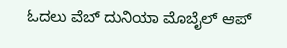ಓದಲು ವೆಬ್ ದುನಿಯಾ ಮೊಬೈಲ್ ಆಪ್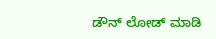ಡೌನ್ ಲೋಡ್ ಮಾಡಿ